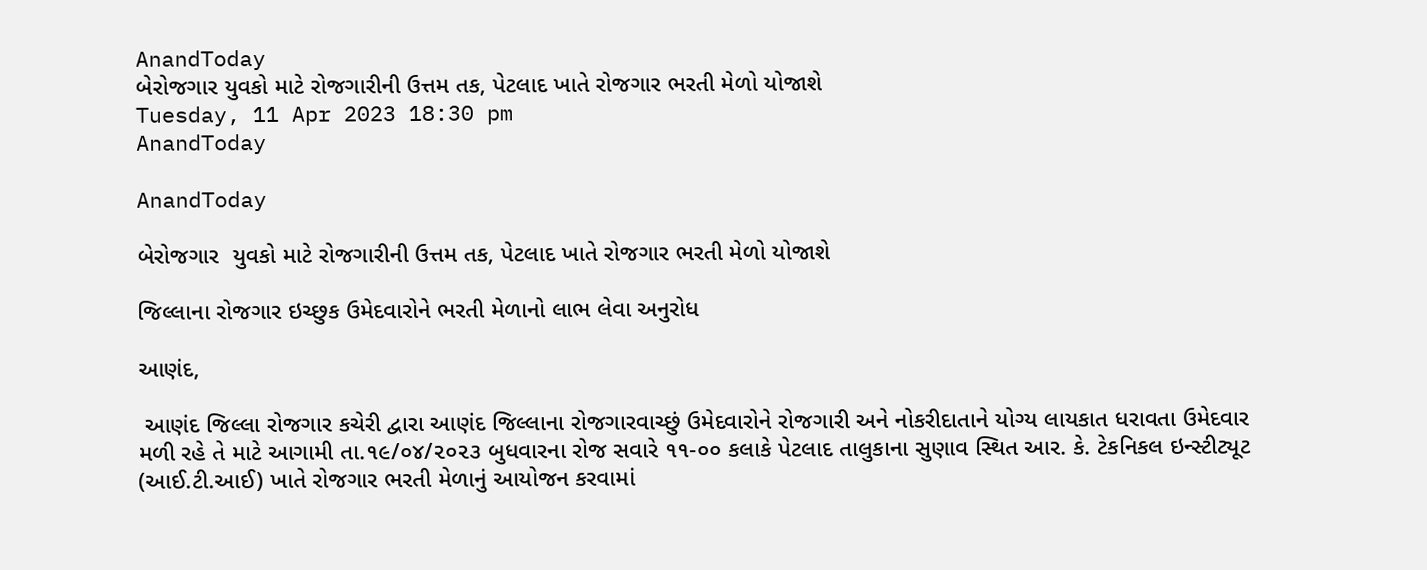AnandToday
બેરોજગાર યુવકો માટે રોજગારીની ઉત્તમ તક, પેટલાદ ખાતે રોજગાર ભરતી મેળો યોજાશે
Tuesday, 11 Apr 2023 18:30 pm
AnandToday

AnandToday

બેરોજગાર  યુવકો માટે રોજગારીની ઉત્તમ તક, પેટલાદ ખાતે રોજગાર ભરતી મેળો યોજાશે

જિલ્લાના રોજગાર ઇચ્છુક ઉમેદવારોને ભરતી મેળાનો લાભ લેવા અનુરોધ

આણંદ,

 આણંદ જિલ્લા રોજગાર કચેરી દ્વારા આણંદ જિલ્લાના રોજગારવાચ્છું ઉમેદવારોને રોજગારી અને નોકરીદાતાને યોગ્ય લાયકાત ધરાવતા ઉમેદવાર મળી રહે તે માટે આગામી તા.૧૯/૦૪/૨૦૨૩ બુધવારના રોજ સવારે ૧૧-૦૦ કલાકે પેટલાદ તાલુકાના સુણાવ સ્થિત આર. કે. ટેકનિકલ ઇન્સ્ટીટ્યૂટ (આઈ.ટી.આઈ) ખાતે રોજગાર ભરતી મેળાનું આયોજન કરવામાં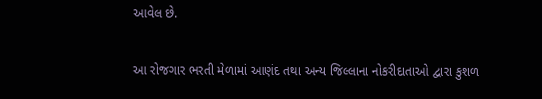આવેલ ‌છે.

આ રોજગાર ભરતી મેળામાં આણંદ તથા અન્ય જિલ્લાના નોકરીદાતાઓ દ્વારા કુશળ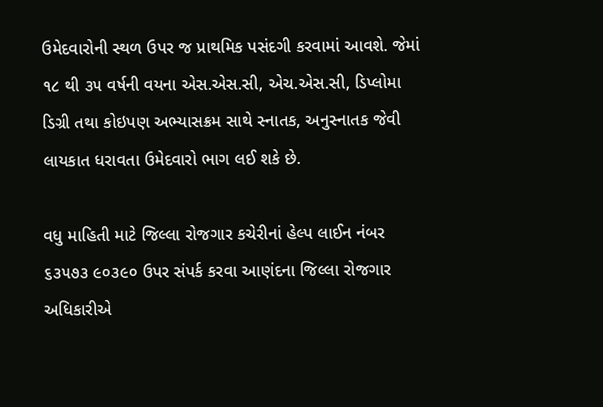ઉમેદવારોની સ્થળ ઉપર જ પ્રાથમિક પસંદગી કરવામાં આવશે. જેમાં ૧૮ થી ૩૫ વર્ષની વયના એસ.એસ.સી, એચ.એસ.સી, ડિપ્લોમા ડિગ્રી તથા કોઇપણ અભ્યાસક્રમ સાથે સ્નાતક, અનુસ્નાતક જેવી લાયકાત ધરાવતા ઉમેદવારો ભાગ લઈ શકે છે.

વધુ માહિતી માટે જિલ્લા રોજગાર કચેરીનાં હેલ્પ લાઈન નંબર ૬૩૫૭૩ ૯૦૩૯૦ ઉપર સંપર્ક કરવા આણંદના જિલ્લા રોજગાર અધિકારીએ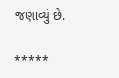જણાવ્યું છે.

*****